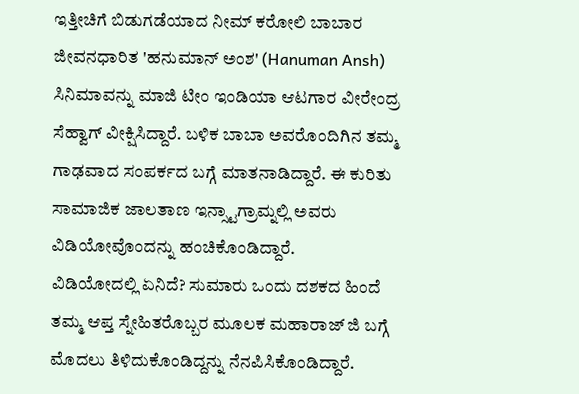ಇತ್ತೀಚಿಗೆ ಬಿಡುಗಡೆಯಾದ ನೀಮ್ ಕರೋಲಿ ಬಾಬಾರ ಜೀವನಧಾರಿತ 'ಹನುಮಾನ್ ಅಂಶ' (Hanuman Ansh) ಸಿನಿಮಾವನ್ನು ಮಾಜಿ ಟೀಂ ಇಂಡಿಯಾ ಆಟಗಾರ ವೀರೇಂದ್ರ ಸೆಹ್ವಾಗ್ ವೀಕ್ಷಿಸಿದ್ದಾರೆ. ಬಳಿಕ ಬಾಬಾ ಅವರೊಂದಿಗಿನ ತಮ್ಮ ಗಾಢವಾದ ಸಂಪರ್ಕದ ಬಗ್ಗೆ ಮಾತನಾಡಿದ್ದಾರೆ. ಈ ಕುರಿತು ಸಾಮಾಜಿಕ ಜಾಲತಾಣ ಇನ್ಸ್ಟಾಗ್ರಾಮ್ನಲ್ಲಿ ಅವರು ವಿಡಿಯೋವೊಂದನ್ನು ಹಂಚಿಕೊಂಡಿದ್ದಾರೆ.
ವಿಡಿಯೋದಲ್ಲಿ ಏನಿದೆ? ಸುಮಾರು ಒಂದು ದಶಕದ ಹಿಂದೆ ತಮ್ಮ ಆಪ್ತ ಸ್ನೇಹಿತರೊಬ್ಬರ ಮೂಲಕ ಮಹಾರಾಜ್ ಜಿ ಬಗ್ಗೆ ಮೊದಲು ತಿಳಿದುಕೊಂಡಿದ್ದನ್ನು ನೆನಪಿಸಿಕೊಂಡಿದ್ದಾರೆ.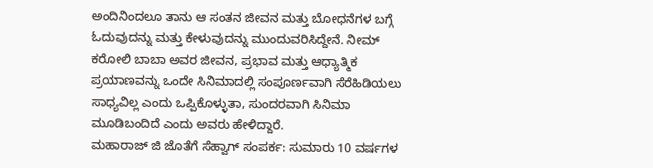ಅಂದಿನಿಂದಲೂ ತಾನು ಆ ಸಂತನ ಜೀವನ ಮತ್ತು ಬೋಧನೆಗಳ ಬಗ್ಗೆ ಓದುವುದನ್ನು ಮತ್ತು ಕೇಳುವುದನ್ನು ಮುಂದುವರಿಸಿದ್ದೇನೆ. ನೀಮ್ ಕರೋಲಿ ಬಾಬಾ ಅವರ ಜೀವನ, ಪ್ರಭಾವ ಮತ್ತು ಆಧ್ಯಾತ್ಮಿಕ ಪ್ರಯಾಣವನ್ನು ಒಂದೇ ಸಿನಿಮಾದಲ್ಲಿ ಸಂಪೂರ್ಣವಾಗಿ ಸೆರೆಹಿಡಿಯಲು ಸಾಧ್ಯವಿಲ್ಲ ಎಂದು ಒಪ್ಪಿಕೊಳ್ಳುತಾ, ಸುಂದರವಾಗಿ ಸಿನಿಮಾ ಮೂಡಿಬಂದಿದೆ ಎಂದು ಅವರು ಹೇಳಿದ್ದಾರೆ.
ಮಹಾರಾಜ್ ಜಿ ಜೊತೆಗೆ ಸೆಹ್ವಾಗ್ ಸಂಪರ್ಕ: ಸುಮಾರು 10 ವರ್ಷಗಳ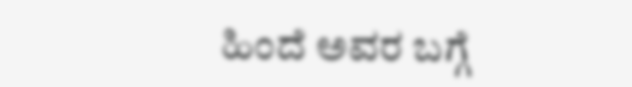ಹಿಂದೆ ಅವರ ಬಗ್ಗೆ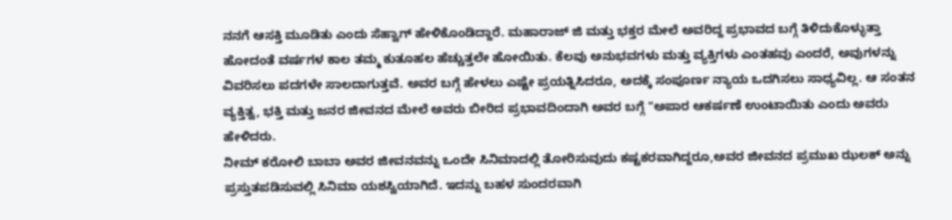ನನಗೆ ಆಸಕ್ತಿ ಮೂಡಿತು ಎಂದು ಸೆಹ್ವಾಗ್ ಹೇಳಿಕೊಂಡಿದ್ದಾರೆ. ಮಹಾರಾಜ್ ಜಿ ಮತ್ತು ಭಕ್ತರ ಮೇಲೆ ಅವರಿದ್ದ ಪ್ರಭಾವದ ಬಗ್ಗೆ ತಿಳಿದುಕೊಳ್ಳುತ್ತಾ ಹೋದಂತೆ ವರ್ಷಗಳ ಕಾಲ ತಮ್ಮ ಕುತೂಹಲ ಹೆಚ್ಚುತ್ತಲೇ ಹೋಯಿತು. ಕೆಲವು ಅನುಭವಗಳು ಮತ್ತು ವ್ಯಕ್ತಿಗಳು ಎಂತಹವು ಎಂದರೆ, ಅವುಗಳನ್ನು ವಿವರಿಸಲು ಪದಗಳೇ ಸಾಲದಾಗುತ್ತವೆ. ಅವರ ಬಗ್ಗೆ ಹೇಳಲು ಎಷ್ಟೇ ಪ್ರಯತ್ನಿಸಿದರೂ, ಅದಕ್ಕೆ ಸಂಪೂರ್ಣ ನ್ಯಾಯ ಒದಗಿಸಲು ಸಾಧ್ಯವಿಲ್ಲ. ಆ ಸಂತನ ವ್ಯಕ್ತಿತ್ವ, ಭಕ್ತಿ ಮತ್ತು ಜನರ ಜೀವನದ ಮೇಲೆ ಅವರು ಬೀರಿದ ಪ್ರಭಾವದಿಂದಾಗಿ ಅವರ ಬಗ್ಗೆ "ಅಪಾರ ಆಕರ್ಷಣೆ ಉಂಟಾಯಿತು ಎಂದು ಅವರು ಹೇಳಿದರು.
ನೀಮ್ ಕರೋಲಿ ಬಾಬಾ ಅವರ ಜೀವನವನ್ನು ಒಂದೇ ಸಿನಿಮಾದಲ್ಲಿ ತೋರಿಸುವುದು ಕಷ್ಟಕರವಾಗಿದ್ದರೂ,ಅವರ ಜೀವನದ ಪ್ರಮುಖ ಝಲಕ್ ಅನ್ನು ಪ್ರಸ್ತುತಪಡಿಸುವಲ್ಲಿ ಸಿನಿಮಾ ಯಶಸ್ವಿಯಾಗಿದೆ. ಇದನ್ನು ಬಹಳ ಸುಂದರವಾಗಿ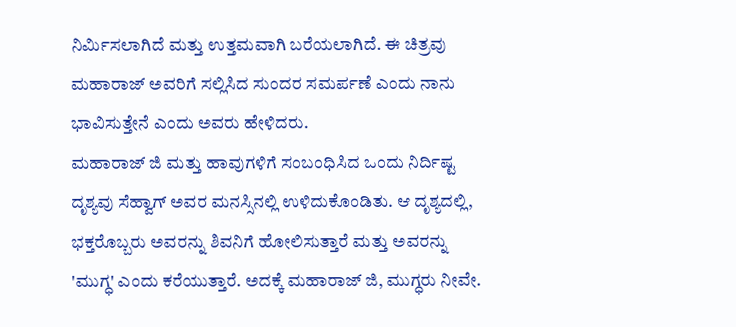ನಿರ್ಮಿಸಲಾಗಿದೆ ಮತ್ತು ಉತ್ತಮವಾಗಿ ಬರೆಯಲಾಗಿದೆ. ಈ ಚಿತ್ರವು ಮಹಾರಾಜ್ ಅವರಿಗೆ ಸಲ್ಲಿಸಿದ ಸುಂದರ ಸಮರ್ಪಣೆ ಎಂದು ನಾನು ಭಾವಿಸುತ್ತೇನೆ ಎಂದು ಅವರು ಹೇಳಿದರು.
ಮಹಾರಾಜ್ ಜಿ ಮತ್ತು ಹಾವುಗಳಿಗೆ ಸಂಬಂಧಿಸಿದ ಒಂದು ನಿರ್ದಿಷ್ಟ ದೃಶ್ಯವು ಸೆಹ್ವಾಗ್ ಅವರ ಮನಸ್ಸಿನಲ್ಲಿ ಉಳಿದುಕೊಂಡಿತು. ಆ ದೃಶ್ಯದಲ್ಲಿ, ಭಕ್ತರೊಬ್ಬರು ಅವರನ್ನು ಶಿವನಿಗೆ ಹೋಲಿಸುತ್ತಾರೆ ಮತ್ತು ಅವರನ್ನು 'ಮುಗ್ಧ' ಎಂದು ಕರೆಯುತ್ತಾರೆ. ಅದಕ್ಕೆ ಮಹಾರಾಜ್ ಜಿ, ಮುಗ್ಧರು ನೀವೇ.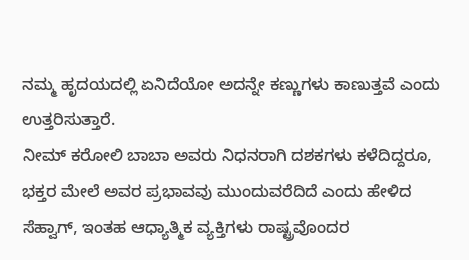ನಮ್ಮ ಹೃದಯದಲ್ಲಿ ಏನಿದೆಯೋ ಅದನ್ನೇ ಕಣ್ಣುಗಳು ಕಾಣುತ್ತವೆ ಎಂದು ಉತ್ತರಿಸುತ್ತಾರೆ.
ನೀಮ್ ಕರೋಲಿ ಬಾಬಾ ಅವರು ನಿಧನರಾಗಿ ದಶಕಗಳು ಕಳೆದಿದ್ದರೂ, ಭಕ್ತರ ಮೇಲೆ ಅವರ ಪ್ರಭಾವವು ಮುಂದುವರೆದಿದೆ ಎಂದು ಹೇಳಿದ ಸೆಹ್ವಾಗ್, ಇಂತಹ ಆಧ್ಯಾತ್ಮಿಕ ವ್ಯಕ್ತಿಗಳು ರಾಷ್ಟ್ರವೊಂದರ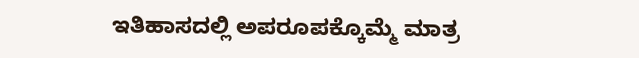ಇತಿಹಾಸದಲ್ಲಿ ಅಪರೂಪಕ್ಕೊಮ್ಮೆ ಮಾತ್ರ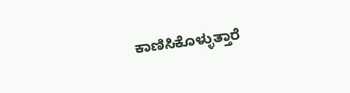ಕಾಣಿಸಿಕೊಳ್ಳುತ್ತಾರೆ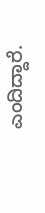ಎಂದಿದ್ದಾರೆ.